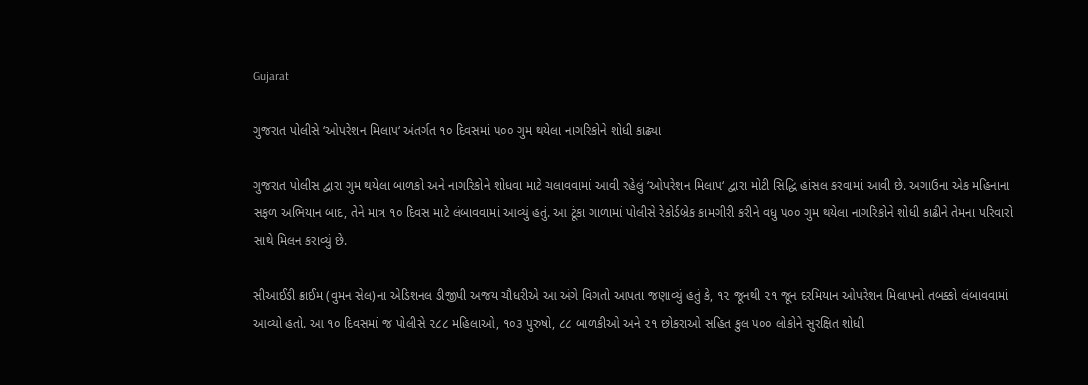Gujarat

ગુજરાત પોલીસે ‘ઓપરેશન મિલાપ‘ અંતર્ગત ૧૦ દિવસમાં ૫૦૦ ગુમ થયેલા નાગરિકોને શોધી કાઢ્યા

ગુજરાત પોલીસ દ્વારા ગુમ થયેલા બાળકો અને નાગરિકોને શોધવા માટે ચલાવવામાં આવી રહેલું ‘ઓપરેશન મિલાપ‘ દ્વારા મોટી સિદ્ધિ હાંસલ કરવામાં આવી છે. અગાઉના એક મહિનાના સફળ અભિયાન બાદ, તેને માત્ર ૧૦ દિવસ માટે લંબાવવામાં આવ્યું હતું. આ ટૂંકા ગાળામાં પોલીસે રેકોર્ડબ્રેક કામગીરી કરીને વધુ ૫૦૦ ગુમ થયેલા નાગરિકોને શોધી કાઢીને તેમના પરિવારો સાથે મિલન કરાવ્યું છે.

સીઆઈડી ક્રાઈમ (વુમન સેલ)ના એડિશનલ ડીજીપી અજય ચૌધરીએ આ અંગે વિગતો આપતા જણાવ્યું હતું કે, ૧૨ જૂનથી ૨૧ જૂન દરમિયાન ઓપરેશન મિલાપનો તબક્કો લંબાવવામાં આવ્યો હતો. આ ૧૦ દિવસમાં જ પોલીસે ૨૮૮ મહિલાઓ, ૧૦૩ પુરુષો, ૮૮ બાળકીઓ અને ૨૧ છોકરાઓ સહિત કુલ ૫૦૦ લોકોને સુરક્ષિત શોધી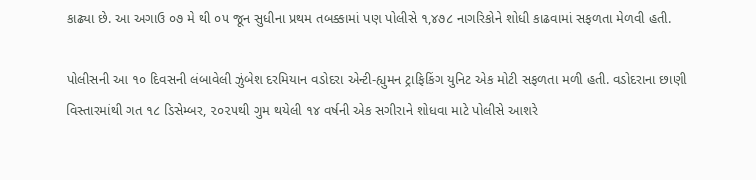કાઢ્યા છે. આ અગાઉ ૦૭ મે થી ૦૫ જૂન સુધીના પ્રથમ તબક્કામાં પણ પોલીસે ૧,૪૭૮ નાગરિકોને શોધી કાઢવામાં સફળતા મેળવી હતી.

પોલીસની આ ૧૦ દિવસની લંબાવેલી ઝુંબેશ દરમિયાન વડોદરા એન્ટી-હ્યુમન ટ્રાફિકિંગ યુનિટ એક મોટી સફળતા મળી હતી. વડોદરાના છાણી વિસ્તારમાંથી ગત ૧૮ ડિસેમ્બર, ૨૦૨૫થી ગુમ થયેલી ૧૪ વર્ષની એક સગીરાને શોધવા માટે પોલીસે આશરે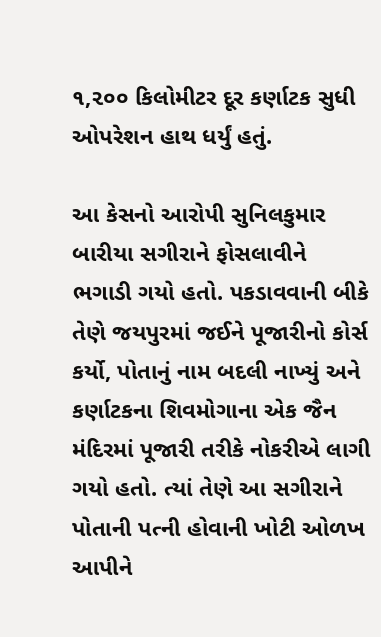૧,૨૦૦ કિલોમીટર દૂર કર્ણાટક સુધી ઓપરેશન હાથ ધર્યું હતું.

આ કેસનો આરોપી સુનિલકુમાર બારીયા સગીરાને ફોસલાવીને ભગાડી ગયો હતો. પકડાવવાની બીકે તેણે જયપુરમાં જઈને પૂજારીનો કોર્સ કર્યો, પોતાનું નામ બદલી નાખ્યું અને કર્ણાટકના શિવમોગાના એક જૈન મંદિરમાં પૂજારી તરીકે નોકરીએ લાગી ગયો હતો. ત્યાં તેણે આ સગીરાને પોતાની પત્ની હોવાની ખોટી ઓળખ આપીને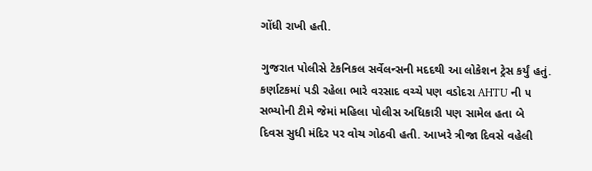ગોંધી રાખી હતી.

ગુજરાત પોલીસે ટેકનિકલ સર્વેલન્સની મદદથી આ લોકેશન ટ્રેસ કર્યું હતું. કર્ણાટકમાં પડી રહેલા ભારે વરસાદ વચ્ચે પણ વડોદરા AHTU ની ૫ સભ્યોની ટીમે જેમાં મહિલા પોલીસ અધિકારી પણ સામેલ હતા બે દિવસ સુધી મંદિર પર વોચ ગોઠવી હતી. આખરે ત્રીજા દિવસે વહેલી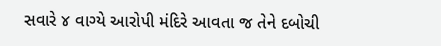સવારે ૪ વાગ્યે આરોપી મંદિરે આવતા જ તેને દબોચી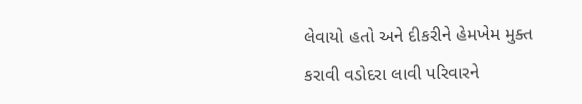લેવાયો હતો અને દીકરીને હેમખેમ મુક્ત કરાવી વડોદરા લાવી પરિવારને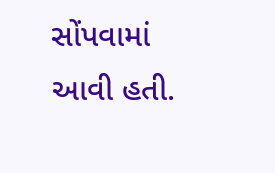સોંપવામાં આવી હતી.